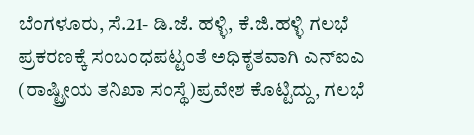ಬೆಂಗಳೂರು, ಸೆ.21- ಡಿ.ಜೆ. ಹಳ್ಳಿ, ಕೆ.ಜಿ.ಹಳ್ಳಿ ಗಲಭೆ ಪ್ರಕರಣಕ್ಕೆ ಸಂಬಂಧಪಟ್ಟಂತೆ ಅಧಿಕೃತವಾಗಿ ಎನ್ಐಎ (ರಾಷ್ಟ್ರೀಯ ತನಿಖಾ ಸಂಸ್ಥೆ)ಪ್ರವೇಶ ಕೊಟ್ಟಿದ್ದು, ಗಲಭೆ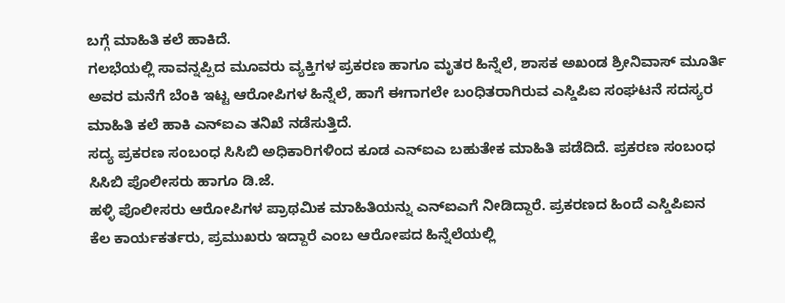ಬಗ್ಗೆ ಮಾಹಿತಿ ಕಲೆ ಹಾಕಿದೆ.
ಗಲಭೆಯಲ್ಲಿ ಸಾವನ್ನಪ್ಪಿದ ಮೂವರು ವ್ಯಕ್ತಿಗಳ ಪ್ರಕರಣ ಹಾಗೂ ಮೃತರ ಹಿನ್ನೆಲೆ, ಶಾಸಕ ಅಖಂಡ ಶ್ರೀನಿವಾಸ್ ಮೂರ್ತಿ ಅವರ ಮನೆಗೆ ಬೆಂಕಿ ಇಟ್ಟ ಆರೋಪಿಗಳ ಹಿನ್ನೆಲೆ, ಹಾಗೆ ಈಗಾಗಲೇ ಬಂಧಿತರಾಗಿರುವ ಎಸ್ಡಿಪಿಐ ಸಂಘಟನೆ ಸದಸ್ಯರ ಮಾಹಿತಿ ಕಲೆ ಹಾಕಿ ಎನ್ಐಎ ತನಿಖೆ ನಡೆಸುತ್ತಿದೆ.
ಸದ್ಯ ಪ್ರಕರಣ ಸಂಬಂಧ ಸಿಸಿಬಿ ಅಧಿಕಾರಿಗಳಿಂದ ಕೂಡ ಎನ್ಐಎ ಬಹುತೇಕ ಮಾಹಿತಿ ಪಡೆದಿದೆ. ಪ್ರಕರಣ ಸಂಬಂಧ ಸಿಸಿಬಿ ಪೊಲೀಸರು ಹಾಗೂ ಡಿ.ಜೆ.
ಹಳ್ಳಿ ಪೊಲೀಸರು ಆರೋಪಿಗಳ ಪ್ರಾಥಮಿಕ ಮಾಹಿತಿಯನ್ನು ಎನ್ಐಎಗೆ ನೀಡಿದ್ದಾರೆ. ಪ್ರಕರಣದ ಹಿಂದೆ ಎಸ್ಡಿಪಿಐನ ಕೆಲ ಕಾರ್ಯಕರ್ತರು, ಪ್ರಮುಖರು ಇದ್ದಾರೆ ಎಂಬ ಆರೋಪದ ಹಿನ್ನೆಲೆಯಲ್ಲಿ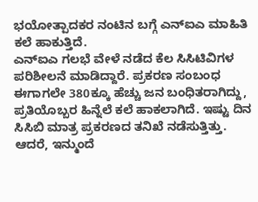ಭಯೋತ್ಪಾದಕರ ನಂಟಿನ ಬಗ್ಗೆ ಎನ್ಐಎ ಮಾಹಿತಿ ಕಲೆ ಹಾಕುತ್ತಿದೆ.
ಎನ್ಐಎ ಗಲಭೆ ವೇಳೆ ನಡೆದ ಕೆಲ ಸಿಸಿಟಿವಿಗಳ ಪರಿಶೀಲನೆ ಮಾಡಿದ್ದಾರೆ. ಪ್ರಕರಣ ಸಂಬಂಧ ಈಗಾಗಲೇ 380ಕ್ಕೂ ಹೆಚ್ಚು ಜನ ಬಂಧಿತರಾಗಿದ್ದು, ಪ್ರತಿಯೊಬ್ಬರ ಹಿನ್ನೆಲೆ ಕಲೆ ಹಾಕಲಾಗಿದೆ. ಇಷ್ಟು ದಿನ ಸಿಸಿಬಿ ಮಾತ್ರ ಪ್ರಕರಣದ ತನಿಖೆ ನಡೆಸುತ್ತಿತ್ತು.
ಆದರೆ, ಇನ್ಮುಂದೆ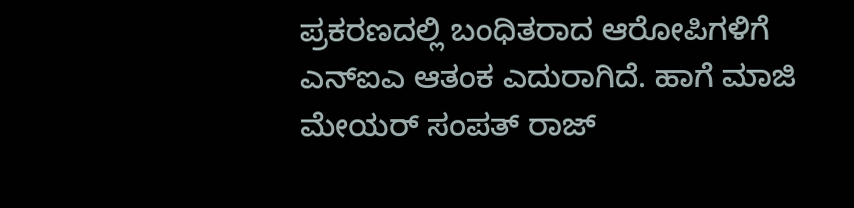ಪ್ರಕರಣದಲ್ಲಿ ಬಂಧಿತರಾದ ಆರೋಪಿಗಳಿಗೆ ಎನ್ಐಎ ಆತಂಕ ಎದುರಾಗಿದೆ. ಹಾಗೆ ಮಾಜಿ ಮೇಯರ್ ಸಂಪತ್ ರಾಜ್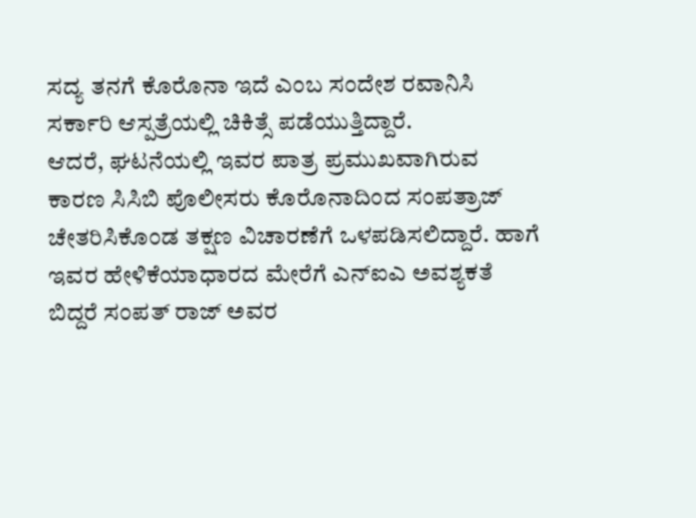ಸದ್ಯ ತನಗೆ ಕೊರೊನಾ ಇದೆ ಎಂಬ ಸಂದೇಶ ರವಾನಿಸಿ ಸರ್ಕಾರಿ ಆಸ್ಪತ್ರೆಯಲ್ಲಿ ಚಿಕಿತ್ಸೆ ಪಡೆಯುತ್ತಿದ್ದಾರೆ.
ಆದರೆ, ಘಟನೆಯಲ್ಲಿ ಇವರ ಪಾತ್ರ ಪ್ರಮುಖವಾಗಿರುವ ಕಾರಣ ಸಿಸಿಬಿ ಪೊಲೀಸರು ಕೊರೊನಾದಿಂದ ಸಂಪತ್ರಾಜ್ ಚೇತರಿಸಿಕೊಂಡ ತಕ್ಷಣ ವಿಚಾರಣೆಗೆ ಒಳಪಡಿಸಲಿದ್ದಾರೆ. ಹಾಗೆ ಇವರ ಹೇಳಿಕೆಯಾಧಾರದ ಮೇರೆಗೆ ಎನ್ಐಎ ಅವಶ್ಯಕತೆ ಬಿದ್ದರೆ ಸಂಪತ್ ರಾಜ್ ಅವರ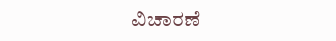ವಿಚಾರಣೆ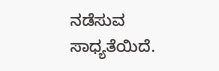ನಡೆಸುವ ಸಾಧ್ಯತೆಯಿದೆ.